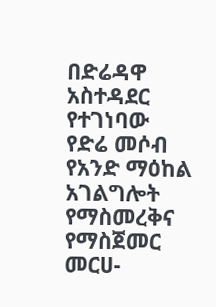በድሬዳዋ አስተዳደር የተገነባው የድሬ መሶብ የአንድ ማዕከል አገልግሎት የማስመረቅና የማስጀመር መርሀ-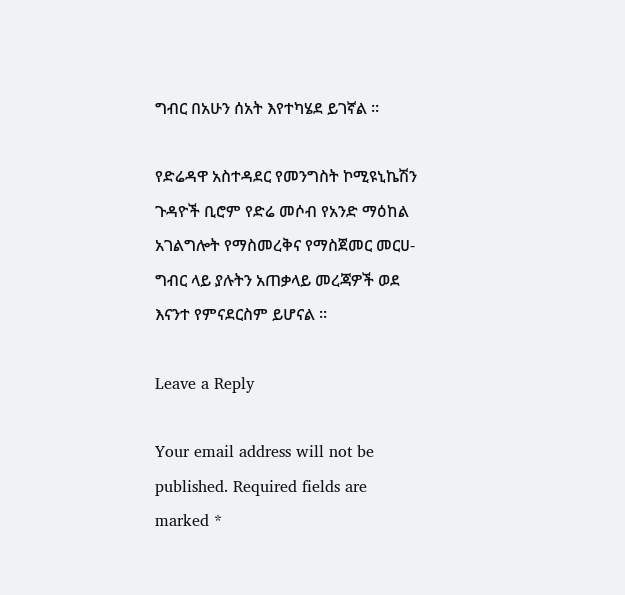ግብር በአሁን ሰአት እየተካሄደ ይገኛል ።

የድሬዳዋ አስተዳደር የመንግስት ኮሚዩኒኬሽን ጉዳዮች ቢሮም የድሬ መሶብ የአንድ ማዕከል አገልግሎት የማስመረቅና የማስጀመር መርሀ-ግብር ላይ ያሉትን አጠቃላይ መረጃዎች ወደ እናንተ የምናደርስም ይሆናል ።

Leave a Reply

Your email address will not be published. Required fields are marked *